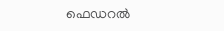ഫെഡറല്‍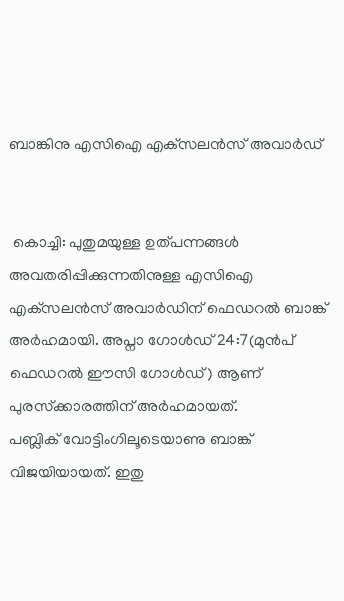ബാങ്കിനു എസിഐ എക്‌സലന്‍സ് അവാര്‍ഡ്


 കൊച്ചി: പുതുമയുള്ള ഉത്പന്നങ്ങള്‍ അവതരിപ്പിക്കുന്നതിനുള്ള എസിഐ എക്‌സലന്‍സ് അവാര്‍ഡിന് ഫെഡറല്‍ ബാങ്ക് അര്‍ഹമായി. അപ്നാ ഗോള്‍ഡ് 24:7(മുന്‍പ് ഫെഡറല്‍ ഈസി ഗോള്‍ഡ്) ആണ് പുരസ്‌ക്കാരത്തിന് അര്‍ഹമായത്.
പബ്ലിക് വോട്ടിംഗിലൂടെയാണു ബാങ്ക് വിജയിയായത്. ഇതു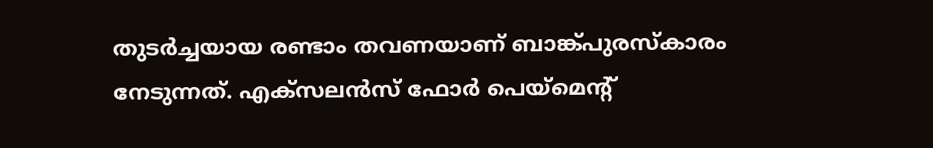തുടര്‍ച്ചയായ രണ്ടാം തവണയാണ് ബാങ്ക്പുരസ്‌കാരം നേടുന്നത്. എക്‌സലന്‍സ് ഫോര്‍ പെയ്‌മെന്റ്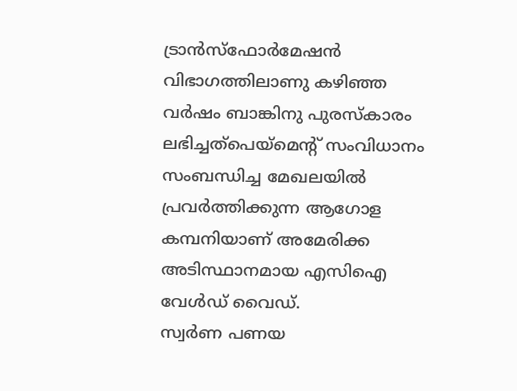ട്രാന്‍സ്‌ഫോര്‍മേഷന്‍ വിഭാഗത്തിലാണു കഴിഞ്ഞ വര്‍ഷം ബാങ്കിനു പുരസ്‌കാരം ലഭിച്ചത്പെയ്‌മെന്റ് സംവിധാനം സംബന്ധിച്ച മേഖലയില്‍ പ്രവര്‍ത്തിക്കുന്ന ആഗോള കമ്പനിയാണ് അമേരിക്ക അടിസ്ഥാനമായ എസിഐ വേള്‍ഡ് വൈഡ്.
സ്വര്‍ണ പണയ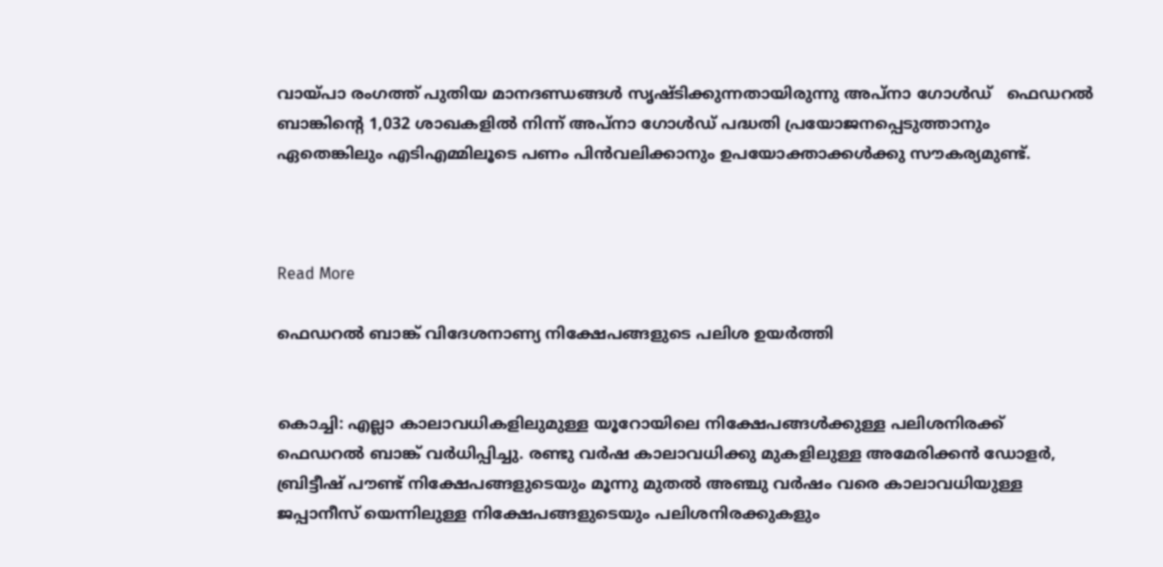വായ്പാ രംഗത്ത് പുതിയ മാനദണ്ഡങ്ങള്‍ സൃഷ്ടിക്കുന്നതായിരുന്നു അപ്നാ ഗോള്‍ഡ്   ഫെഡറല്‍ ബാങ്കിന്റെ 1,032 ശാഖകളില്‍ നിന്ന് അപ്നാ ഗോള്‍ഡ് പദ്ധതി പ്രയോജനപ്പെടുത്താനും ഏതെങ്കിലും എടിഎമ്മിലൂടെ പണം പിന്‍വലിക്കാനും ഉപയോക്താക്കള്‍ക്കു സൗകര്യമുണ്ട്.



Read More

ഫെഡറല്‍ ബാങ്ക് വിദേശനാണ്യ നിക്ഷേപങ്ങളുടെ പലിശ ഉയര്‍ത്തി


കൊച്ചി: എല്ലാ കാലാവധികളിലുമുള്ള യൂറോയിലെ നിക്ഷേപങ്ങള്‍ക്കുള്ള പലിശനിരക്ക് ഫെഡറല്‍ ബാങ്ക് വര്‍ധിപ്പിച്ചു. രണ്ടു വര്‍ഷ കാലാവധിക്കു മുകളിലുള്ള അമേരിക്കന്‍ ഡോളര്‍, ബ്രിട്ടീഷ് പൗണ്ട് നിക്ഷേപങ്ങളുടെയും മൂന്നു മുതല്‍ അഞ്ചു വര്‍ഷം വരെ കാലാവധിയുള്ള ജപ്പാനീസ് യെന്നിലുള്ള നിക്ഷേപങ്ങളുടെയും പലിശനിരക്കുകളും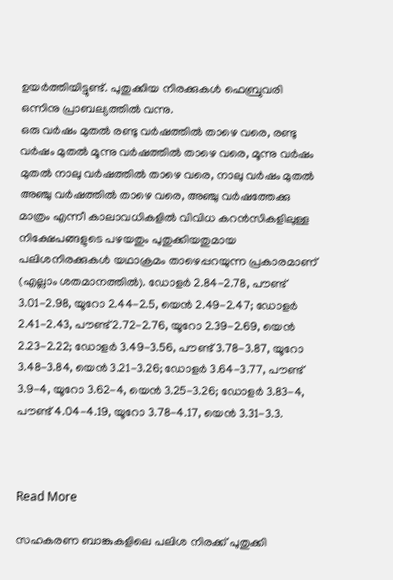ഉയര്‍ത്തിയിട്ടുണ്ട്. പുതുക്കിയ നിരക്കുകള്‍ ഫെബ്രുവരി ഒന്നിനു പ്രാബല്യത്തില്‍ വന്നു.
ഒരു വര്‍ഷം മുതല്‍ രണ്ടു വര്‍ഷത്തില്‍ താഴെ വരെ, രണ്ടു വര്‍ഷം മുതല്‍ മൂന്നു വര്‍ഷത്തില്‍ താഴെ വരെ, മൂന്നു വര്‍ഷം മുതല്‍ നാലു വര്‍ഷത്തില്‍ താഴെ വരെ, നാലു വര്‍ഷം മുതല്‍ അഞ്ചു വര്‍ഷത്തില്‍ താഴെ വരെ, അഞ്ചു വര്‍ഷത്തേക്കു മാത്രം എന്നീ കാലാവധികളില്‍ വിവിധ കറന്‍സികളിലുള്ള നിക്ഷേപങ്ങളുടെ പഴയതും പുതുക്കിയതുമായ പലിശനിരക്കുകള്‍ യഥാക്രമം താഴെപ്പറയുന്ന പ്രകാരമാണ് (എല്ലാം ശതമാനത്തില്‍). ഡോളര്‍ 2.84-2.78, പൗണ്ട് 3.01-2.98, യൂറോ 2.44-2.5, യെന്‍ 2.49-2.47; ഡോളര്‍ 2.41-2.43, പൗണ്ട് 2.72-2.76, യൂറോ 2.39-2.69, യെന്‍ 2.23-2.22; ഡോളര്‍ 3.49-3.56, പൗണ്ട് 3.78-3.87, യൂറോ 3.48-3.84, യെന്‍ 3.21-3.26; ഡോളര്‍ 3.64-3.77, പൗണ്ട് 3.9-4, യൂറോ 3.62-4, യെന്‍ 3.25-3.26; ഡോളര്‍ 3.83-4, പൗണ്ട് 4.04-4.19, യൂറോ 3.78-4.17, യെന്‍ 3.31-3.3.



Read More

സഹകരണ ബാങ്കുകളിലെ പലിശ നിരക്ക് പുതുക്കി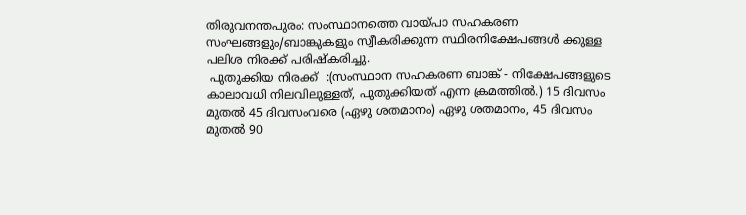തിരുവനന്തപുരം: സംസ്ഥാനത്തെ വായ്പാ സഹകരണ സംഘങ്ങളും/ബാങ്കുകളും സ്വീകരിക്കുന്ന സ്ഥിരനിക്ഷേപങ്ങള്‍ ക്കുള്ള പലിശ നിരക്ക് പരിഷ്‌കരിച്ചു.
 പുതുക്കിയ നിരക്ക്  :(സംസ്ഥാന സഹകരണ ബാങ്ക് - നിക്ഷേപങ്ങളുടെ കാലാവധി നിലവിലുള്ളത്, പുതുക്കിയത് എന്ന ക്രമത്തില്‍.) 15 ദിവസം മുതല്‍ 45 ദിവസംവരെ (ഏഴു ശതമാനം) ഏഴു ശതമാനം, 45 ദിവസം മുതല്‍ 90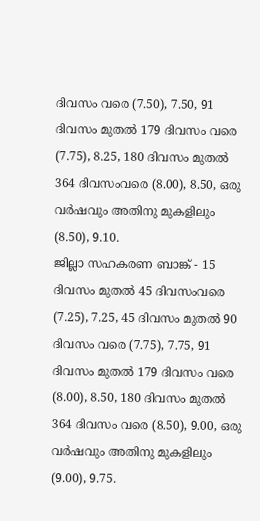ദിവസം വരെ (7.50), 7.50, 91 ദിവസം മുതല്‍ 179 ദിവസം വരെ (7.75), 8.25, 180 ദിവസം മുതല്‍ 364 ദിവസംവരെ (8.00), 8.50, ഒരു വര്‍ഷവും അതിനു മുകളിലും (8.50), 9.10.
ജില്ലാ സഹകരണ ബാങ്ക് - 15 ദിവസം മുതല്‍ 45 ദിവസംവരെ (7.25), 7.25, 45 ദിവസം മുതല്‍ 90 ദിവസം വരെ (7.75), 7.75, 91 ദിവസം മുതല്‍ 179 ദിവസം വരെ (8.00), 8.50, 180 ദിവസം മുതല്‍ 364 ദിവസം വരെ (8.50), 9.00, ഒരു വര്‍ഷവും അതിനു മുകളിലും (9.00), 9.75.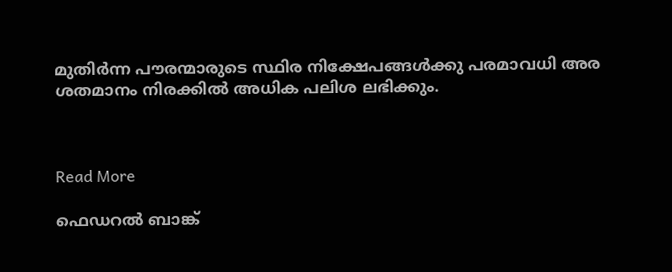മുതിര്‍ന്ന പൗരന്മാരുടെ സ്ഥിര നിക്ഷേപങ്ങള്‍ക്കു പരമാവധി അര ശതമാനം നിരക്കില്‍ അധിക പലിശ ലഭിക്കും.



Read More

ഫെഡറല്‍ ബാങ്ക്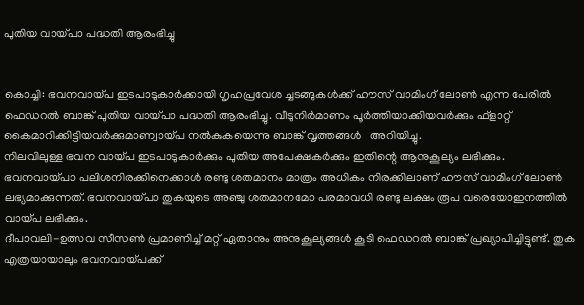പുതിയ വായ്പാ പദ്ധതി ആരംഭിച്ചു


കൊച്ചി: ഭവനവായ്പ ഇടപാടുകാര്‍ക്കായി ഗൃഹപ്രവേശ ച്ചടങ്ങുകള്‍ക്ക് ഹൗസ് വാമിംഗ് ലോണ്‍ എന്ന പേരില്‍ ഫെഡറല്‍ ബാങ്ക് പുതിയ വായ്പാ പദ്ധതി ആരംഭിച്ചു. വീടുനിര്‍മാണം പൂര്‍ത്തിയാക്കിയവര്‍ക്കും ഫ്‌ളാറ്റ് കൈമാറിക്കിട്ടിയവര്‍ക്കുമാണ്വായ്പ നല്‍കുകയെന്നു ബാങ്ക് വൃത്തങ്ങള്‍   അറിയിച്ചു.
നിലവിലുള്ള ഭവന വായ്പ ഇടപാടുകാര്‍ക്കും പുതിയ അപേക്ഷകര്‍ക്കും ഇതിന്റെ ആനുകൂല്യം ലഭിക്കും. ഭവനവായ്പാ പലിശനിരക്കിനെക്കാള്‍ രണ്ടു ശതമാനം മാത്രം അധികം നിരക്കിലാണ് ഹൗസ് വാമിംഗ് ലോണ്‍ ലഭ്യമാക്കുന്നത്. ഭവനവായ്പാ തുകയുടെ അഞ്ചു ശതമാനമോ പരമാവധി രണ്ടു ലക്ഷം രൂപ വരെയോഇനത്തില്‍ വായ്പ ലഭിക്കും.
ദീപാവലി-ഉത്സവ സീസണ്‍ പ്രമാണിച്ച് മറ്റ് ഏതാനും അനുകൂല്യങ്ങള്‍ കൂടി ഫെഡറല്‍ ബാങ്ക് പ്രഖ്യാപിച്ചിട്ടുണ്ട്. തുക എത്രയായാലും ഭവനവായ്പക്ക്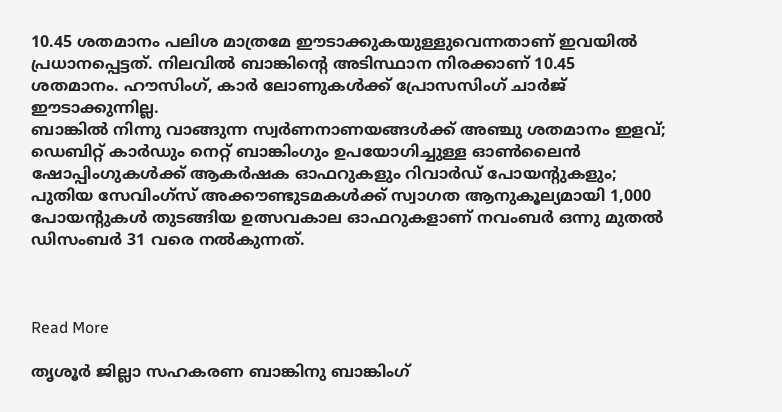10.45 ശതമാനം പലിശ മാത്രമേ ഈടാക്കുകയുള്ളുവെന്നതാണ് ഇവയില്‍ പ്രധാനപ്പെട്ടത്. നിലവില്‍ ബാങ്കിന്റെ അടിസ്ഥാന നിരക്കാണ് 10.45 ശതമാനം. ഹൗസിംഗ്, കാര്‍ ലോണുകള്‍ക്ക് പ്രോസസിംഗ് ചാര്‍ജ് ഈടാക്കുന്നില്ല.
ബാങ്കില്‍ നിന്നു വാങ്ങുന്ന സ്വര്‍ണനാണയങ്ങള്‍ക്ക് അഞ്ചു ശതമാനം ഇളവ്; ഡെബിറ്റ് കാര്‍ഡും നെറ്റ് ബാങ്കിംഗും ഉപയോഗിച്ചുള്ള ഓണ്‍ലൈന്‍ ഷോപ്പിംഗുകള്‍ക്ക് ആകര്‍ഷക ഓഫറുകളും റിവാര്‍ഡ് പോയന്റുകളും; പുതിയ സേവിംഗ്‌സ് അക്കൗണ്ടുടമകള്‍ക്ക് സ്വാഗത ആനുകൂല്യമായി 1,000 പോയന്റുകള്‍ തുടങ്ങിയ ഉത്സവകാല ഓഫറുകളാണ് നവംബര്‍ ഒന്നു മുതല്‍ ഡിസംബര്‍ 31 വരെ നല്‍കുന്നത്.



Read More

തൃശൂര്‍ ജില്ലാ സഹകരണ ബാങ്കിനു ബാങ്കിംഗ്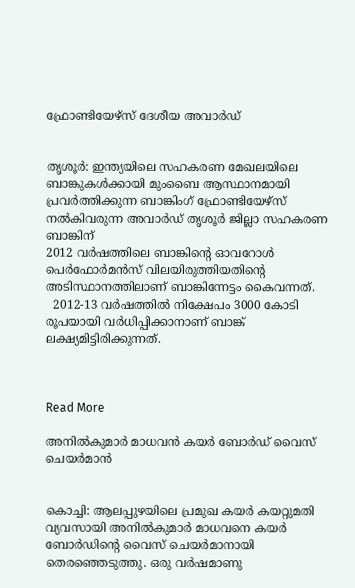ഫ്രോണ്ടിയേഴ്‌സ് ദേശീയ അവാര്‍ഡ്


തൃശൂര്‍: ഇന്ത്യയിലെ സഹകരണ മേഖലയിലെ ബാങ്കുകള്‍ക്കായി മുംബൈ ആസ്ഥാനമായി പ്രവര്‍ത്തിക്കുന്ന ബാങ്കിംഗ് ഫ്രോണ്ടിയേഴ്‌സ് നല്‍കിവരുന്ന അവാര്‍ഡ് തൃശൂര്‍ ജില്ലാ സഹകരണ ബാങ്കിന്
2012 വര്‍ഷത്തിലെ ബാങ്കിന്റെ ഓവറോള്‍ പെര്‍ഫോര്‍മന്‍സ് വിലയിരുത്തിയതിന്റെ അടിസ്ഥാനത്തിലാണ് ബാങ്കിന്നേട്ടം കൈവന്നത്.
  2012-13 വര്‍ഷത്തില്‍ നിക്ഷേപം 3000 കോടി രൂപയായി വര്‍ധിപ്പിക്കാനാണ് ബാങ്ക് ലക്ഷ്യമിട്ടിരിക്കുന്നത്.



Read More

അനില്‍കുമാര്‍ മാധവന്‍ കയര്‍ ബോര്‍ഡ് വൈസ് ചെയര്‍മാന്‍


കൊച്ചി: ആലപ്പുഴയിലെ പ്രമുഖ കയര്‍ കയറ്റുമതി വ്യവസായി അനില്‍കുമാര്‍ മാധവനെ കയര്‍ ബോര്‍ഡിന്റെ വൈസ് ചെയര്‍മാനായി തെരഞ്ഞെടുത്തു. ഒരു വര്‍ഷമാണു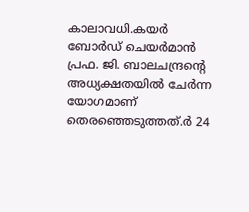കാലാവധി.കയര്‍ ബോര്‍ഡ് ചെയര്‍മാന്‍ പ്രഫ. ജി. ബാലചന്ദ്രന്റെ അധ്യക്ഷതയില്‍ ചേര്‍ന്ന യോഗമാണ് തെരഞ്ഞെടുത്തത്.ര്‍ 24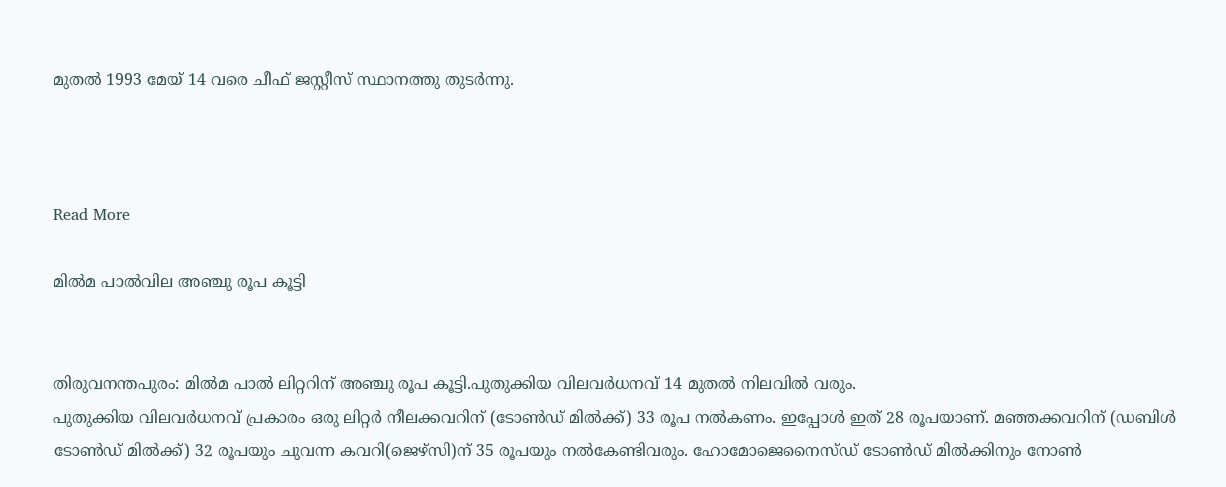മുതല്‍ 1993 മേയ് 14 വരെ ചീഫ് ജസ്റ്റീസ് സ്ഥാനത്തു തുടര്‍ന്നു.



Read More

മില്‍മ പാല്‍വില അഞ്ചു രൂപ കൂട്ടി


തിരുവനന്തപുരം: മില്‍മ പാല്‍ ലിറ്ററിന് അഞ്ചു രൂപ കൂട്ടി.പുതുക്കിയ വിലവര്‍ധനവ് 14 മുതല്‍ നിലവില്‍ വരും.
പുതുക്കിയ വിലവര്‍ധനവ് പ്രകാരം ഒരു ലിറ്റര്‍ നീലക്കവറിന് (ടോണ്‍ഡ് മില്‍ക്ക്) 33 രൂപ നല്‍കണം. ഇപ്പോള്‍ ഇത് 28 രൂപയാണ്. മഞ്ഞക്കവറിന് (ഡബിള്‍ ടോണ്‍ഡ് മില്‍ക്ക്) 32 രൂപയും ചുവന്ന കവറി(ജെഴ്‌സി)ന് 35 രൂപയും നല്‍കേണ്ടിവരും. ഹോമോജെനൈസ്ഡ് ടോണ്‍ഡ് മില്‍ക്കിനും നോണ്‍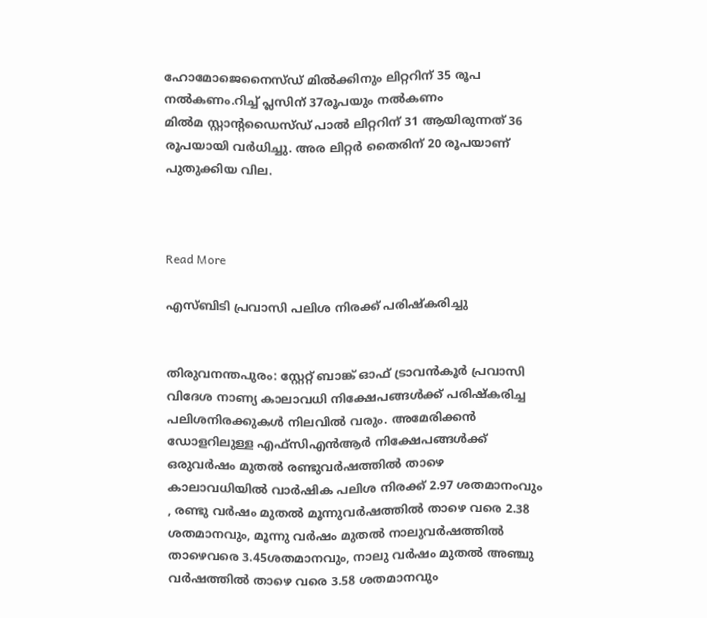ഹോമോജെനൈസ്ഡ് മില്‍ക്കിനും ലിറ്ററിന് 35 രൂപ നല്‍കണം.റിച്ച് പ്ലസിന് 37രൂപയും നല്‍കണം
മില്‍മ സ്റ്റാന്റഡൈസ്ഡ് പാല്‍ ലിറ്ററിന് 31 ആയിരുന്നത് 36 രൂപയായി വര്‍ധിച്ചു. അര ലിറ്റര്‍ തൈരിന് 20 രൂപയാണ് പുതുക്കിയ വില.



Read More

എസ്ബിടി പ്രവാസി പലിശ നിരക്ക് പരിഷ്‌കരിച്ചു


തിരുവനന്തപുരം: സ്റ്റേറ്റ് ബാങ്ക് ഓഫ് ട്രാവന്‍കൂര്‍ പ്രവാസി വിദേശ നാണ്യ കാലാവധി നിക്ഷേപങ്ങള്‍ക്ക് പരിഷ്‌കരിച്ച പലിശനിരക്കുകള്‍ നിലവില്‍ വരും. അമേരിക്കന്‍ ഡോളറിലുള്ള എഫ്‌സിഎന്‍ആര്‍ നിക്ഷേപങ്ങള്‍ക്ക് ഒരുവര്‍ഷം മുതല്‍ രണ്ടുവര്‍ഷത്തില്‍ താഴെ കാലാവധിയില്‍ വാര്‍ഷിക പലിശ നിരക്ക് 2.97 ശതമാനംവും , രണ്ടു വര്‍ഷം മുതല്‍ മൂന്നുവര്‍ഷത്തില്‍ താഴെ വരെ 2.38 ശതമാനവും, മൂന്നു വര്‍ഷം മുതല്‍ നാലുവര്‍ഷത്തില്‍ താഴെവരെ 3.45ശതമാനവും, നാലു വര്‍ഷം മുതല്‍ അഞ്ചു വര്‍ഷത്തില്‍ താഴെ വരെ 3.58 ശതമാനവും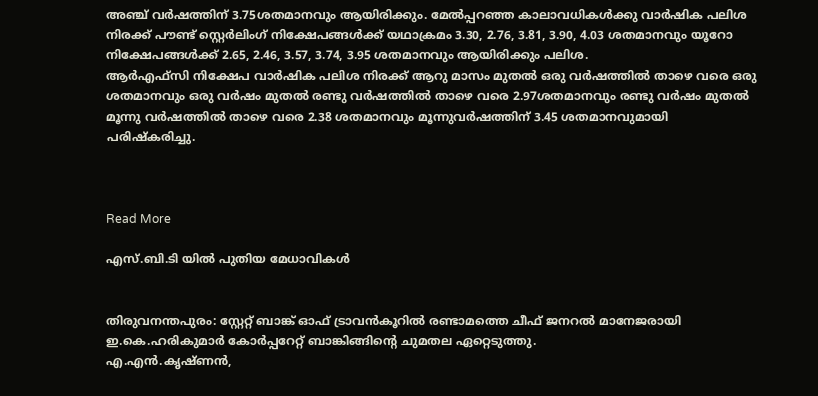അഞ്ച് വര്‍ഷത്തിന് 3.75ശതമാനവും ആയിരിക്കും. മേല്‍പ്പറഞ്ഞ കാലാവധികള്‍ക്കു വാര്‍ഷിക പലിശ നിരക്ക് പൗണ്ട് സ്റ്റെര്‍ലിംഗ് നിക്ഷേപങ്ങള്‍ക്ക് യഥാക്രമം 3.30, 2.76, 3.81, 3.90, 4.03 ശതമാനവും യൂറോ നിക്ഷേപങ്ങള്‍ക്ക് 2.65, 2.46, 3.57, 3.74, 3.95 ശതമാനവും ആയിരിക്കും പലിശ.
ആര്‍എഫ്‌സി നിക്ഷേപ വാര്‍ഷിക പലിശ നിരക്ക് ആറു മാസം മുതല്‍ ഒരു വര്‍ഷത്തില്‍ താഴെ വരെ ഒരു ശതമാനവും ഒരു വര്‍ഷം മുതല്‍ രണ്ടു വര്‍ഷത്തില്‍ താഴെ വരെ 2.97ശതമാനവും രണ്ടു വര്‍ഷം മുതല്‍ മൂന്നു വര്‍ഷത്തില്‍ താഴെ വരെ 2.38 ശതമാനവും മൂന്നുവര്‍ഷത്തിന് 3.45 ശതമാനവുമായി പരിഷ്‌കരിച്ചു.



Read More

എസ്.ബി.ടി യില്‍ പുതിയ മേധാവികള്‍


തിരുവനന്തപുരം: സ്റ്റേറ്റ് ബാങ്ക് ഓഫ് ട്രാവന്‍കൂറില്‍ രണ്ടാമത്തെ ചീഫ് ജനറല്‍ മാനേജരായി ഇ.കെ.ഹരികുമാര്‍ കോര്‍പ്പറേറ്റ് ബാങ്കിങ്ങിന്റെ ചുമതല ഏറ്റെടുത്തു.
എ.എന്‍.കൃഷ്ണന്‍,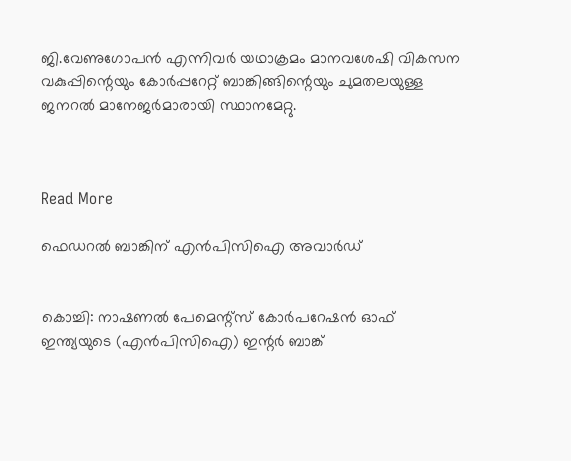ജി.വേണുഗോപന്‍ എന്നിവര്‍ യഥാക്രമം മാനവശേഷി വികസന വകുപ്പിന്റെയും കോര്‍പ്പറേറ്റ് ബാങ്കിങ്ങിന്റെയും ചുമതലയുള്ള ജനറല്‍ മാനേജര്‍മാരായി സ്ഥാനമേറ്റു.



Read More

ഫെഡറല്‍ ബാങ്കിന് എന്‍പിസിഐ അവാര്‍ഡ്


കൊച്ചി: നാഷണല്‍ പേമെന്റ്‌സ് കോര്‍പറേഷന്‍ ഓഫ് ഇന്ത്യയുടെ (എന്‍പിസിഐ) ഇന്റര്‍ ബാങ്ക്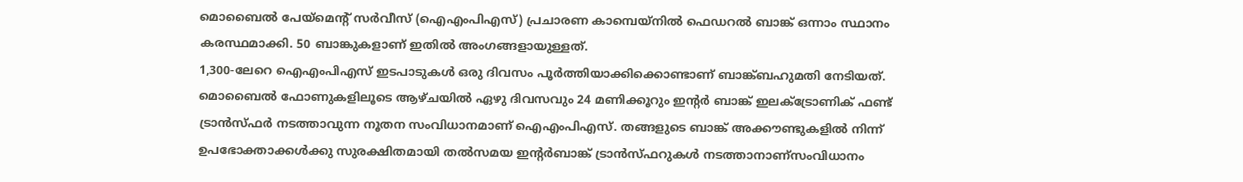മൊബൈല്‍ പേയ്‌മെന്റ് സര്‍വീസ് (ഐഎംപിഎസ്) പ്രചാരണ കാമ്പെയ്‌നില്‍ ഫെഡറല്‍ ബാങ്ക് ഒന്നാം സ്ഥാനം കരസ്ഥമാക്കി. 50 ബാങ്കുകളാണ് ഇതില്‍ അംഗങ്ങളായുള്ളത്.
1,300-ലേറെ ഐഎംപിഎസ് ഇടപാടുകള്‍ ഒരു ദിവസം പൂര്‍ത്തിയാക്കിക്കൊണ്ടാണ് ബാങ്ക്ബഹുമതി നേടിയത്.
മൊബൈല്‍ ഫോണുകളിലൂടെ ആഴ്ചയില്‍ ഏഴു ദിവസവും 24 മണിക്കൂറും ഇന്റര്‍ ബാങ്ക് ഇലക്ട്രോണിക് ഫണ്ട് ട്രാന്‍സ്ഫര്‍ നടത്താവുന്ന നൂതന സംവിധാനമാണ് ഐഎംപിഎസ്. തങ്ങളുടെ ബാങ്ക് അക്കൗണ്ടുകളില്‍ നിന്ന് ഉപഭോക്താക്കള്‍ക്കു സുരക്ഷിതമായി തല്‍സമയ ഇന്റര്‍ബാങ്ക് ട്രാന്‍സ്ഫറുകള്‍ നടത്താനാണ്സംവിധാനം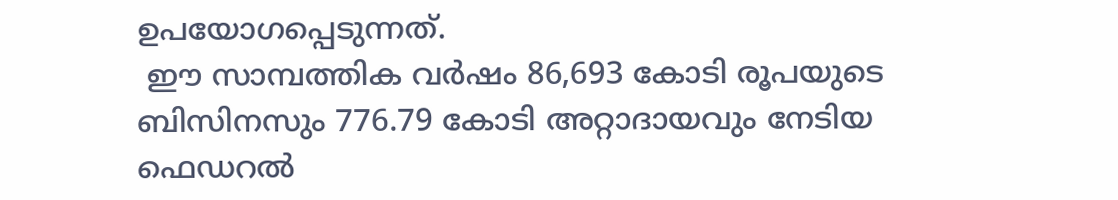ഉപയോഗപ്പെടുന്നത്.
 ഈ സാമ്പത്തിക വര്‍ഷം 86,693 കോടി രൂപയുടെ ബിസിനസും 776.79 കോടി അറ്റാദായവും നേടിയ ഫെഡറല്‍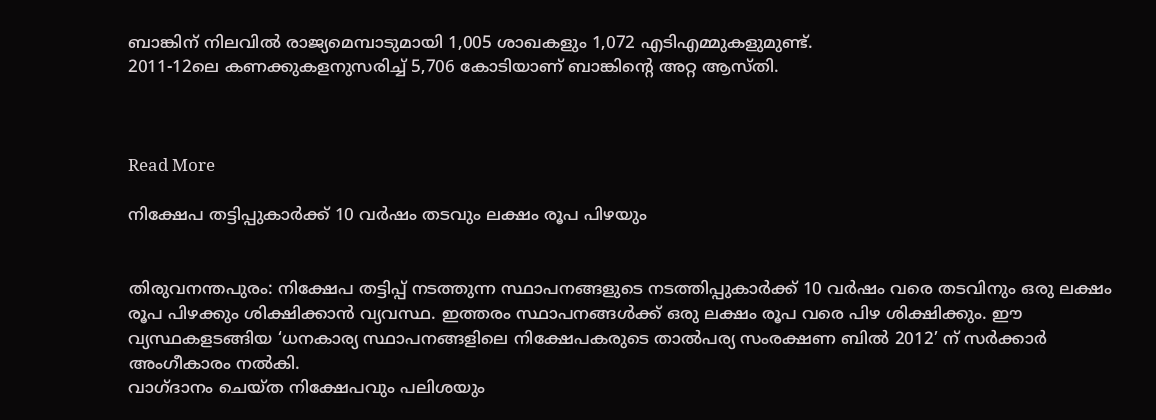ബാങ്കിന് നിലവില്‍ രാജ്യമെമ്പാടുമായി 1,005 ശാഖകളും 1,072 എടിഎമ്മുകളുമുണ്ട്.
2011-12ലെ കണക്കുകളനുസരിച്ച് 5,706 കോടിയാണ് ബാങ്കിന്റെ അറ്റ ആസ്തി.



Read More

നിക്ഷേപ തട്ടിപ്പുകാര്‍ക്ക് 10 വര്‍ഷം തടവും ലക്ഷം രൂപ പിഴയും


തിരുവനന്തപുരം: നിക്ഷേപ തട്ടിപ്പ് നടത്തുന്ന സ്ഥാപനങ്ങളുടെ നടത്തിപ്പുകാര്‍ക്ക് 10 വര്‍ഷം വരെ തടവിനും ഒരു ലക്ഷം രൂപ പിഴക്കും ശിക്ഷിക്കാന്‍ വ്യവസ്ഥ. ഇത്തരം സ്ഥാപനങ്ങള്‍ക്ക് ഒരു ലക്ഷം രൂപ വരെ പിഴ ശിക്ഷിക്കും. ഈ വ്യസ്ഥകളടങ്ങിയ ‘ധനകാര്യ സ്ഥാപനങ്ങളിലെ നിക്ഷേപകരുടെ താല്‍പര്യ സംരക്ഷണ ബില്‍ 2012’ ന് സര്‍ക്കാര്‍ അംഗീകാരം നല്‍കി.
വാഗ്ദാനം ചെയ്ത നിക്ഷേപവും പലിശയും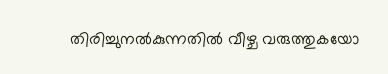തിരിച്ചുനല്‍കുന്നതില്‍ വീഴ്ച വരുത്തുകയോ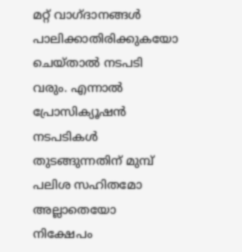മറ്റ് വാഗ്ദാനങ്ങള്‍ പാലിക്കാതിരിക്കുകയോ ചെയ്താല്‍ നടപടി വരും. എന്നാല്‍ പ്രോസിക്യൂഷന്‍ നടപടികള്‍ തുടങ്ങുന്നതിന് മുമ്പ് പലിശ സഹിതമോ അല്ലാതെയോ നിക്ഷേപം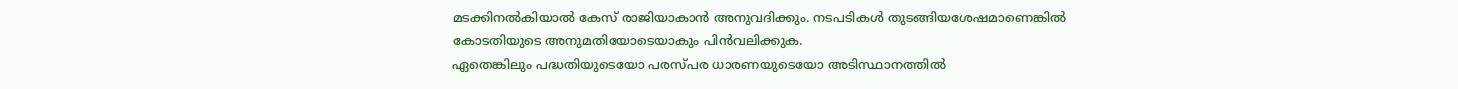മടക്കിനല്‍കിയാല്‍ കേസ് രാജിയാകാന്‍ അനുവദിക്കും. നടപടികള്‍ തുടങ്ങിയശേഷമാണെങ്കില്‍ കോടതിയുടെ അനുമതിയോടെയാകും പിന്‍വലിക്കുക.
ഏതെങ്കിലും പദ്ധതിയുടെയോ പരസ്പര ധാരണയുടെയോ അടിസ്ഥാനത്തില്‍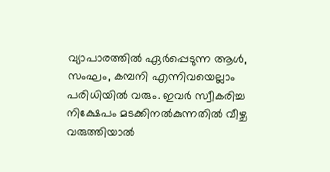വ്യാപാരത്തില്‍ ഏര്‍പ്പെടുന്ന ആള്‍, സംഘം, കമ്പനി എന്നിവയെല്ലാം പരിധിയില്‍ വരും. ഇവര്‍ സ്വീകരിച്ച നിക്ഷേപം മടക്കിനല്‍കുന്നതില്‍ വീഴ്ച വരുത്തിയാല്‍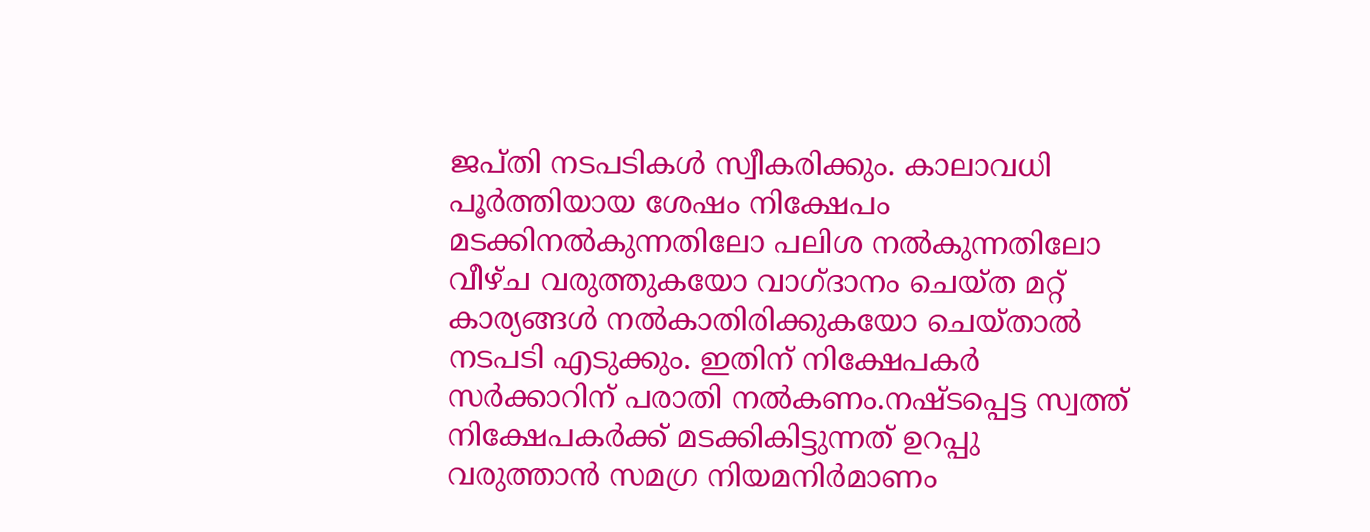ജപ്തി നടപടികള്‍ സ്വീകരിക്കും. കാലാവധി പൂര്‍ത്തിയായ ശേഷം നിക്ഷേപം മടക്കിനല്‍കുന്നതിലോ പലിശ നല്‍കുന്നതിലോ വീഴ്ച വരുത്തുകയോ വാഗ്ദാനം ചെയ്ത മറ്റ് കാര്യങ്ങള്‍ നല്‍കാതിരിക്കുകയോ ചെയ്താല്‍ നടപടി എടുക്കും. ഇതിന് നിക്ഷേപകര്‍ സര്‍ക്കാറിന് പരാതി നല്‍കണം.നഷ്ടപ്പെട്ട സ്വത്ത് നിക്ഷേപകര്‍ക്ക് മടക്കികിട്ടുന്നത് ഉറപ്പു വരുത്താന്‍ സമഗ്ര നിയമനിര്‍മാണം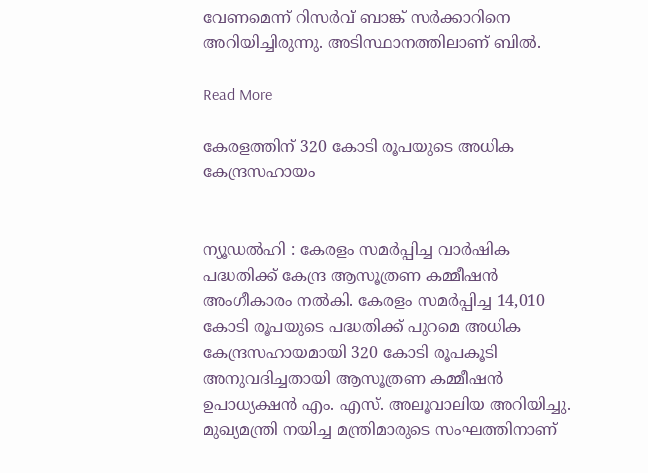വേണമെന്ന് റിസര്‍വ് ബാങ്ക് സര്‍ക്കാറിനെ അറിയിച്ചിരുന്നു. അടിസ്ഥാനത്തിലാണ് ബില്‍.

Read More

കേരളത്തിന് 320 കോടി രൂപയുടെ അധിക കേന്ദ്രസഹായം


ന്യൂഡല്‍ഹി : കേരളം സമര്‍പ്പിച്ച വാര്‍ഷിക പദ്ധതിക്ക് കേന്ദ്ര ആസൂത്രണ കമ്മീഷന്‍ അംഗീകാരം നല്‍കി. കേരളം സമര്‍പ്പിച്ച 14,010 കോടി രൂപയുടെ പദ്ധതിക്ക് പുറമെ അധിക കേന്ദ്രസഹായമായി 320 കോടി രൂപകൂടി അനുവദിച്ചതായി ആസൂത്രണ കമ്മീഷന്‍ ഉപാധ്യക്ഷന്‍ എം. എസ്. അലൂവാലിയ അറിയിച്ചു. മുഖ്യമന്ത്രി നയിച്ച മന്ത്രിമാരുടെ സംഘത്തിനാണ്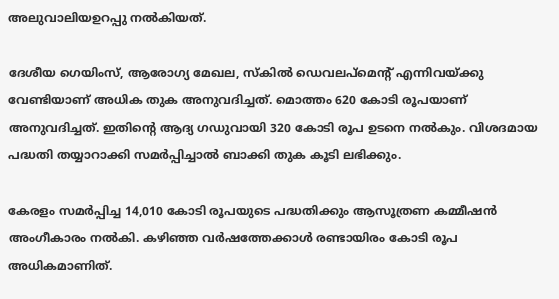അലുവാലിയഉറപ്പു നല്‍കിയത്.

ദേശീയ ഗെയിംസ്, ആരോഗ്യ മേഖല, സ്‌കില്‍ ഡെവലപ്‌മെന്റ് എന്നിവയ്ക്കു വേണ്ടിയാണ് അധിക തുക അനുവദിച്ചത്. മൊത്തം 620 കോടി രൂപയാണ് അനുവദിച്ചത്. ഇതിന്റെ ആദ്യ ഗഡുവായി 320 കോടി രൂപ ഉടനെ നല്‍കും. വിശദമായ പദ്ധതി തയ്യാറാക്കി സമര്‍പ്പിച്ചാല്‍ ബാക്കി തുക കൂടി ലഭിക്കും.

കേരളം സമര്‍പ്പിച്ച 14,010 കോടി രൂപയുടെ പദ്ധതിക്കും ആസൂത്രണ കമ്മീഷന്‍ അംഗീകാരം നല്‍കി. കഴിഞ്ഞ വര്‍ഷത്തേക്കാള്‍ രണ്ടായിരം കോടി രൂപ അധികമാണിത്.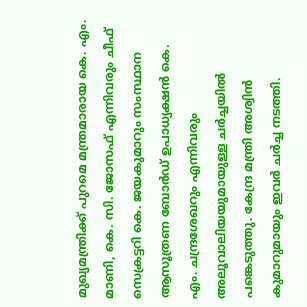മുഖ്യമന്ത്രിക്ക് പുറമെ മന്ത്രമാരായ കെ. എം. മാണി, കെ. സി. ജോസഫ് എന്നിവരും ചീഫ് സെക്രട്ടറി കെ. ജയകുമാറും സംസ്ഥാന ആസൂത്രണ ബോര്‍ഡ് ഉപാധ്യക്ഷന്‍ കെ. എം. ചന്ദ്രശേഖറും എന്നിവരും അലൂവാലിയയുമായുള്ള ചര്‍ച്ചയില്‍ പങ്കെടുത്തു. കേന്ദ്ര മന്ത്രി അശ്വിന്‍ കുമാറുമായും ഇവര്‍ ചര്‍ച്ച നടത്തി.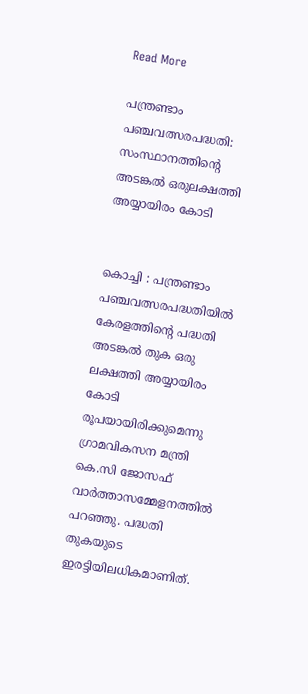Read More

പന്ത്രണ്ടാം പഞ്ചവത്സരപദ്ധതി: സംസ്ഥാനത്തിന്റെ അടങ്കല്‍ ഒരുലക്ഷത്തി അയ്യായിരം കോടി


കൊച്ചി : പന്ത്രണ്ടാം പഞ്ചവത്സരപദ്ധതിയില്‍ കേരളത്തിന്റെ പദ്ധതി അടങ്കല്‍ തുക ഒരു ലക്ഷത്തി അയ്യായിരം കോടി രൂപയായിരിക്കുമെന്നു ഗ്രാമവികസന മന്ത്രി കെ.സി ജോസഫ് വാര്‍ത്താസമ്മേളനത്തില്‍ പറഞ്ഞു. പദ്ധതി തുകയുടെ ഇരട്ടിയിലധികമാണിത്.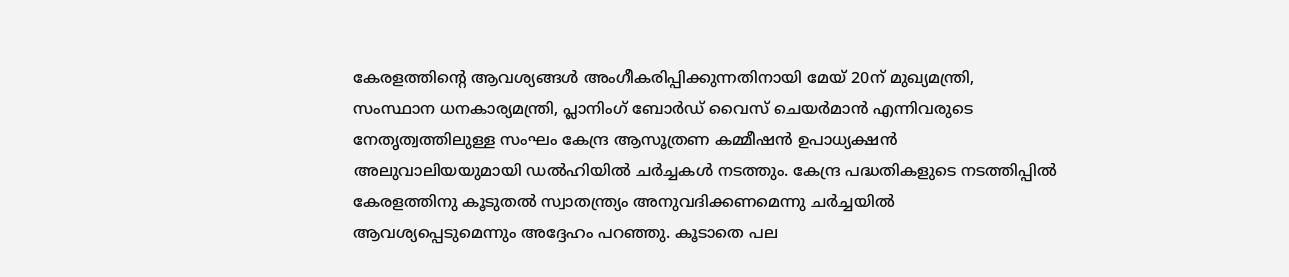കേരളത്തിന്റെ ആവശ്യങ്ങള്‍ അംഗീകരിപ്പിക്കുന്നതിനായി മേയ് 20ന് മുഖ്യമന്ത്രി, സംസ്ഥാന ധനകാര്യമന്ത്രി, പ്ലാനിംഗ് ബോര്‍ഡ് വൈസ് ചെയര്‍മാന്‍ എന്നിവരുടെ നേതൃത്വത്തിലുള്ള സംഘം കേന്ദ്ര ആസൂത്രണ കമ്മീഷന്‍ ഉപാധ്യക്ഷന്‍ അലുവാലിയയുമായി ഡല്‍ഹിയില്‍ ചര്‍ച്ചകള്‍ നടത്തും. കേന്ദ്ര പദ്ധതികളുടെ നടത്തിപ്പില്‍ കേരളത്തിനു കൂടുതല്‍ സ്വാതന്ത്ര്യം അനുവദിക്കണമെന്നു ചര്‍ച്ചയില്‍ ആവശ്യപ്പെടുമെന്നും അദ്ദേഹം പറഞ്ഞു. കൂടാതെ പല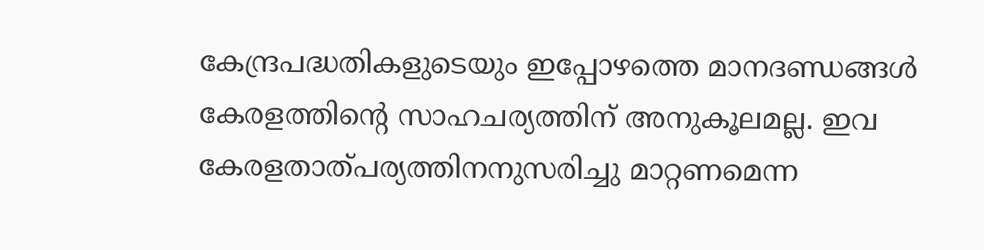കേന്ദ്രപദ്ധതികളുടെയും ഇപ്പോഴത്തെ മാനദണ്ഡങ്ങള്‍ കേരളത്തിന്റെ സാഹചര്യത്തിന് അനുകൂലമല്ല. ഇവ കേരളതാത്പര്യത്തിനനുസരിച്ചു മാറ്റണമെന്ന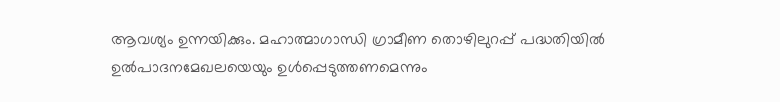ആവശ്യം ഉന്നയിക്കും. മഹാത്മാഗാന്ധി ഗ്രാമീണ തൊഴിലുറപ്പ് പദ്ധതിയില്‍ ഉല്‍പാദനമേഖലയെയും ഉള്‍പ്പെടുത്തണമെന്നും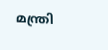മന്ത്രി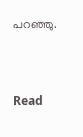പറഞ്ഞു.


Read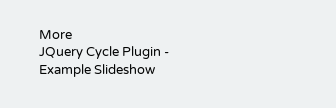More
JQuery Cycle Plugin - Example Slideshow